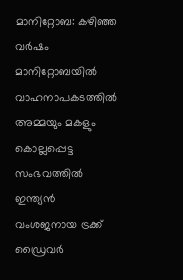മാനിറ്റോബ: കഴിഞ്ഞ വർഷം മാനിറ്റോബയിൽ വാഹനാപകടത്തിൽ അമ്മയും മകളും കൊല്ലപ്പെട്ട സംഭവത്തിൽ ഇന്ത്യൻ വംശജനായ ട്രക്ക് ഡ്രൈവർ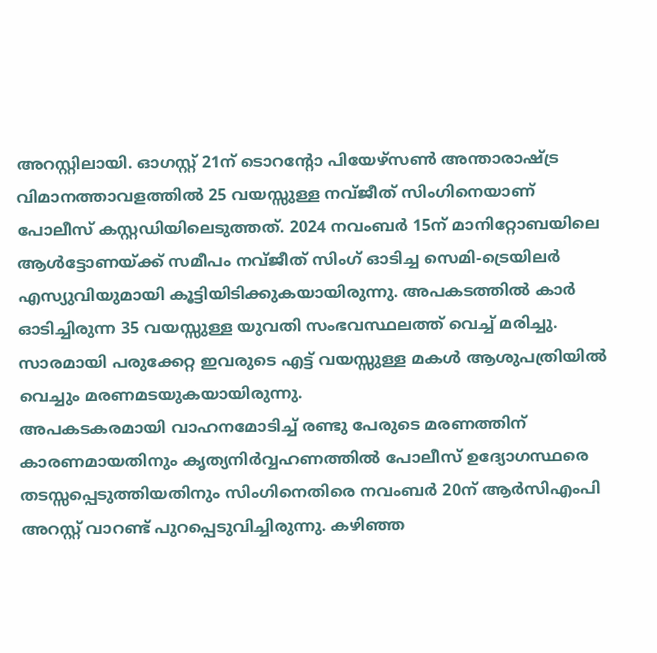അറസ്റ്റിലായി. ഓഗസ്റ്റ് 21ന് ടൊറന്റോ പിയേഴ്സൺ അന്താരാഷ്ട്ര വിമാനത്താവളത്തിൽ 25 വയസ്സുള്ള നവ്ജീത് സിംഗിനെയാണ് പോലീസ് കസ്റ്റഡിയിലെടുത്തത്. 2024 നവംബർ 15ന് മാനിറ്റോബയിലെ ആൾട്ടോണയ്ക്ക് സമീപം നവ്ജീത് സിംഗ് ഓടിച്ച സെമി-ട്രെയിലർ എസ്യുവിയുമായി കൂട്ടിയിടിക്കുകയായിരുന്നു. അപകടത്തിൽ കാർ ഓടിച്ചിരുന്ന 35 വയസ്സുള്ള യുവതി സംഭവസ്ഥലത്ത് വെച്ച് മരിച്ചു. സാരമായി പരുക്കേറ്റ ഇവരുടെ എട്ട് വയസ്സുള്ള മകൾ ആശുപത്രിയിൽ വെച്ചും മരണമടയുകയായിരുന്നു.
അപകടകരമായി വാഹനമോടിച്ച് രണ്ടു പേരുടെ മരണത്തിന് കാരണമായതിനും കൃത്യനിർവ്വഹണത്തിൽ പോലീസ് ഉദ്യോഗസ്ഥരെ തടസ്സപ്പെടുത്തിയതിനും സിംഗിനെതിരെ നവംബർ 20ന് ആർസിഎംപി അറസ്റ്റ് വാറണ്ട് പുറപ്പെടുവിച്ചിരുന്നു. കഴിഞ്ഞ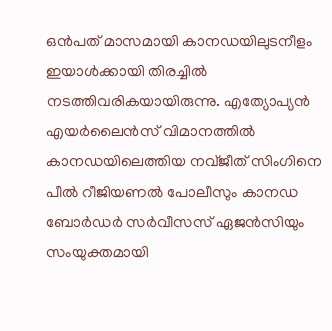ഒൻപത് മാസമായി കാനഡയിലുടനീളം ഇയാൾക്കായി തിരച്ചിൽ നടത്തിവരികയായിരുന്നു. എത്യോപ്യൻ എയർലൈൻസ് വിമാനത്തിൽ കാനഡയിലെത്തിയ നവ്ജീത് സിംഗിനെ പീൽ റീജിയണൽ പോലീസും കാനഡ ബോർഡർ സർവീസസ് ഏജൻസിയും സംയുക്തമായി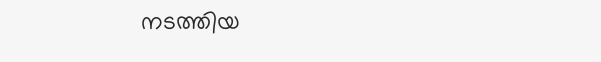നടത്തിയ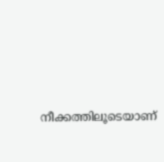നീക്കത്തിലൂടെയാണ്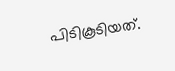പിടികൂടിയത്.